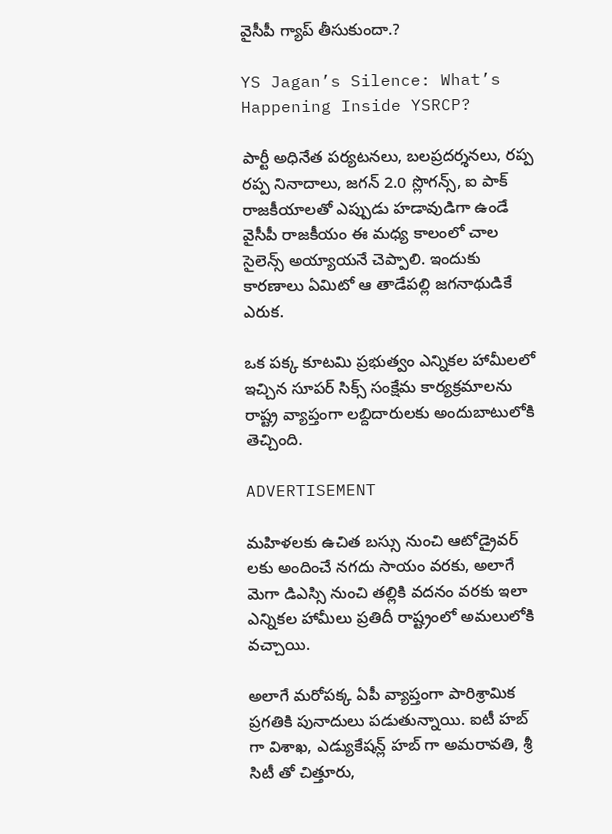వైసీపీ గ్యాప్ తీసుకుందా.?

YS Jagan’s Silence: What’s Happening Inside YSRCP?

పార్టీ అధినేత పర్యటనలు, బలప్రదర్శనలు, రప్ప రప్ప నినాదాలు, జగన్ 2.0 స్లొగన్స్, ఐ పాక్ రాజకీయాలతో ఎప్పుడు హడావుడిగా ఉండే వైసీపీ రాజకీయం ఈ మధ్య కాలంలో చాల సైలెన్స్ అయ్యాయనే చెప్పాలి. ఇందుకు కారణాలు ఏమిటో ఆ తాడేపల్లి జగనాథుడికే ఎరుక.

ఒక పక్క కూటమి ప్రభుత్వం ఎన్నికల హామీలలో ఇచ్చిన సూపర్ సిక్స్ సంక్షేమ కార్యక్రమాలను రాష్ట్ర వ్యాప్తంగా లబ్దిదారులకు అందుబాటులోకి తెచ్చింది.

ADVERTISEMENT

మహిళలకు ఉచిత బస్సు నుంచి ఆటోడ్రైవర్ లకు అందించే నగదు సాయం వరకు, అలాగే మెగా డిఎస్సి నుంచి తల్లికి వదనం వరకు ఇలా ఎన్నికల హామీలు ప్రతిదీ రాష్ట్రంలో అమలులోకి వచ్చాయి.

అలాగే మరోపక్క ఏపీ వ్యాప్తంగా పారిశ్రామిక ప్రగతికి పునాదులు పడుతున్నాయి. ఐటీ హబ్ గా విశాఖ, ఎడ్యుకేషన్ల్ హబ్ గా అమరావతి, శ్రీ సిటీ తో చిత్తూరు,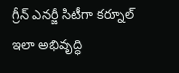గ్రీన్ ఎనర్జీ సిటీగా కర్నూల్ ఇలా అభివృద్ధి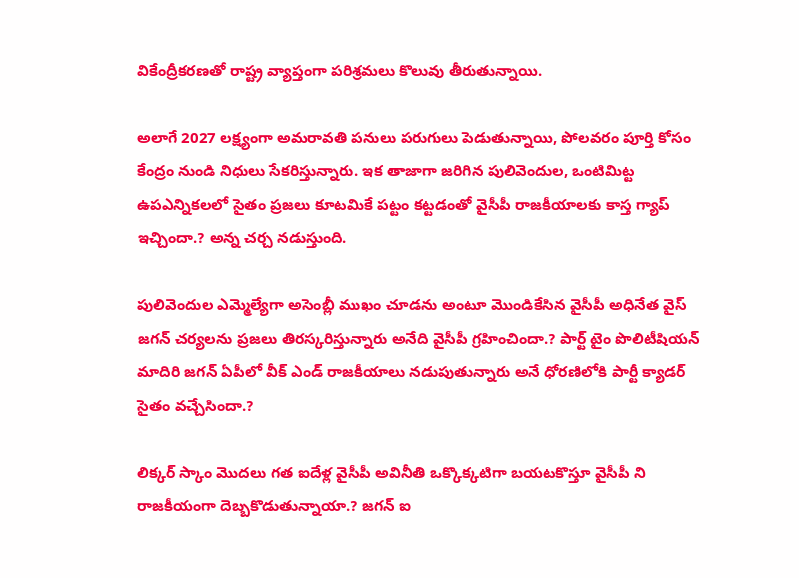వికేంద్రీకరణతో రాష్ట్ర వ్యాప్తంగా పరిశ్రమలు కొలువు తీరుతున్నాయి.

అలాగే 2027 లక్ష్యంగా అమరావతి పనులు పరుగులు పెడుతున్నాయి, పోలవరం పూర్తి కోసం కేంద్రం నుండి నిధులు సేకరిస్తున్నారు. ఇక తాజాగా జరిగిన పులివెందుల, ఒంటిమిట్ట ఉపఎన్నికలలో సైతం ప్రజలు కూటమికే పట్టం కట్టడంతో వైసీపీ రాజకీయాలకు కాస్త గ్యాప్ ఇచ్చిందా.? అన్న చర్చ నడుస్తుంది.

పులివెందుల ఎమ్మెల్యేగా అసెంబ్లీ ముఖం చూడను అంటూ మొండికేసిన వైసీపీ అధినేత వైస్ జగన్ చర్యలను ప్రజలు తిరస్కరిస్తున్నారు అనేది వైసీపీ గ్రహించిందా.? పార్ట్ టైం పొలిటీషియన్ మాదిరి జగన్ ఏపీలో వీక్ ఎండ్ రాజకీయాలు నడుపుతున్నారు అనే ధోరణిలోకి పార్టీ క్యాడర్ సైతం వచ్చేసిందా.?

లిక్కర్ స్కాం మొదలు గత ఐదేళ్ల వైసీపీ అవినీతి ఒక్కొక్కటిగా బయటకొస్తూ వైసీపీ ని రాజకీయంగా దెబ్బకొడుతున్నాయా.? జగన్ ఐ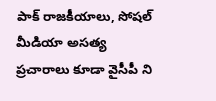పాక్ రాజకీయాలు, సోషల్ మీడియా అసత్య ప్రచారాలు కూడా వైసీపీ ని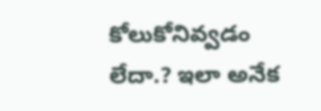కోలుకోనివ్వడం లేదా.? ఇలా అనేక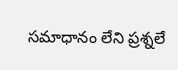సమాధానం లేని ప్రశ్నలే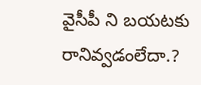వైసీపీ ని బయటకు రానివ్వడంలేదా.?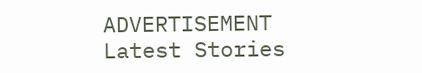ADVERTISEMENT
Latest Stories